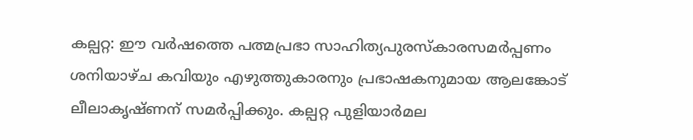കല്പറ്റ: ഈ വർഷത്തെ പത്മപ്രഭാ സാഹിത്യപുരസ്കാരസമർപ്പണം ശനിയാഴ്ച കവിയും എഴുത്തുകാരനും പ്രഭാഷകനുമായ ആലങ്കോട് ലീലാകൃഷ്ണന് സമർപ്പിക്കും. കല്പറ്റ പുളിയാർമല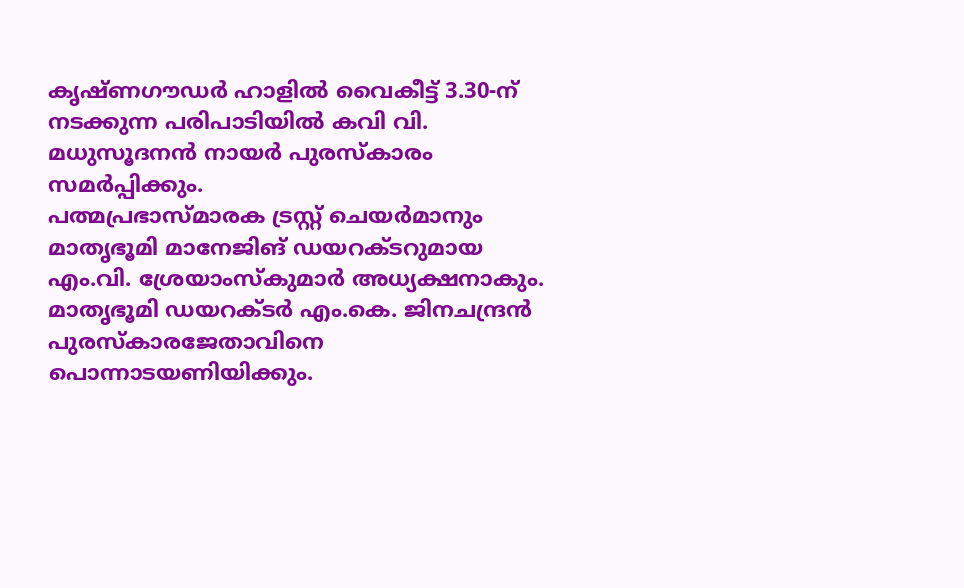കൃഷ്ണഗൗഡർ ഹാളിൽ വൈകീട്ട് 3.30-ന് നടക്കുന്ന പരിപാടിയിൽ കവി വി. മധുസൂദനൻ നായർ പുരസ്കാരം സമർപ്പിക്കും.
പത്മപ്രഭാസ്മാരക ട്രസ്റ്റ് ചെയർമാനും മാതൃഭൂമി മാനേജിങ് ഡയറക്ടറുമായ എം.വി. ശ്രേയാംസ്കുമാർ അധ്യക്ഷനാകും. മാതൃഭൂമി ഡയറക്ടർ എം.കെ. ജിനചന്ദ്രൻ പുരസ്കാരജേതാവിനെ പൊന്നാടയണിയിക്കും.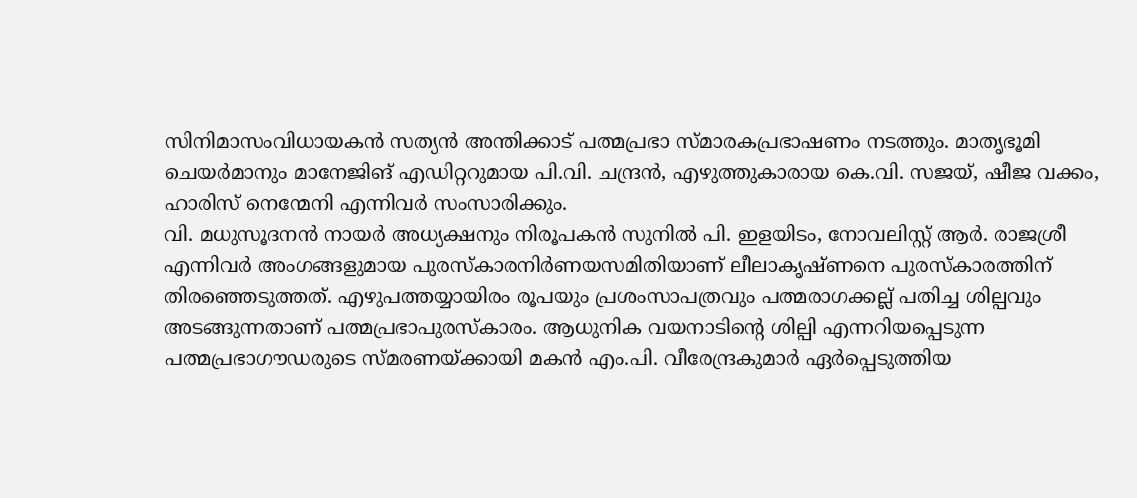സിനിമാസംവിധായകൻ സത്യൻ അന്തിക്കാട് പത്മപ്രഭാ സ്മാരകപ്രഭാഷണം നടത്തും. മാതൃഭൂമി ചെയർമാനും മാനേജിങ് എഡിറ്ററുമായ പി.വി. ചന്ദ്രൻ, എഴുത്തുകാരായ കെ.വി. സജയ്, ഷീജ വക്കം, ഹാരിസ് നെന്മേനി എന്നിവർ സംസാരിക്കും.
വി. മധുസൂദനൻ നായർ അധ്യക്ഷനും നിരൂപകൻ സുനിൽ പി. ഇളയിടം, നോവലിസ്റ്റ് ആർ. രാജശ്രീ എന്നിവർ അംഗങ്ങളുമായ പുരസ്കാരനിർണയസമിതിയാണ് ലീലാകൃഷ്ണനെ പുരസ്കാരത്തിന് തിരഞ്ഞെടുത്തത്. എഴുപത്തയ്യായിരം രൂപയും പ്രശംസാപത്രവും പത്മരാഗക്കല്ല് പതിച്ച ശില്പവും അടങ്ങുന്നതാണ് പത്മപ്രഭാപുരസ്കാരം. ആധുനിക വയനാടിന്റെ ശില്പി എന്നറിയപ്പെടുന്ന പത്മപ്രഭാഗൗഡരുടെ സ്മരണയ്ക്കായി മകൻ എം.പി. വീരേന്ദ്രകുമാർ ഏർപ്പെടുത്തിയ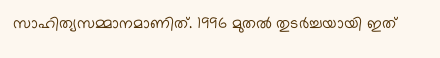സാഹിത്യസമ്മാനമാണിത്. 1996 മുതൽ തുടർച്ചയായി ഇത്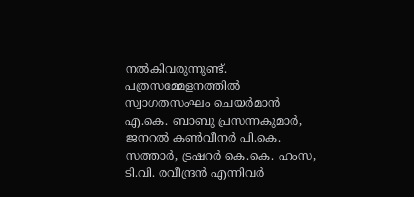നൽകിവരുന്നുണ്ട്.
പത്രസമ്മേളനത്തിൽ സ്വാഗതസംഘം ചെയർമാൻ എ.കെ. ബാബു പ്രസന്നകുമാർ, ജനറൽ കൺവീനർ പി.കെ. സത്താർ, ട്രഷറർ കെ.കെ. ഹംസ, ടി.വി. രവീന്ദ്രൻ എന്നിവർ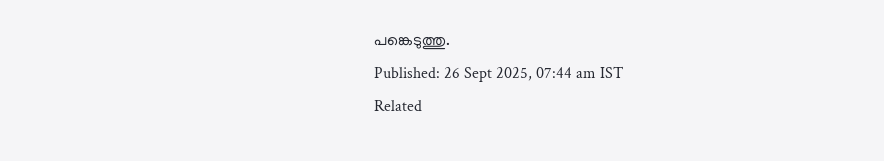പങ്കെടുത്തു.
Published: 26 Sept 2025, 07:44 am IST
Related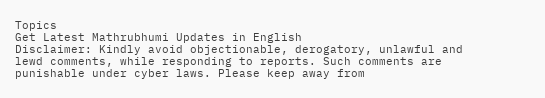Topics
Get Latest Mathrubhumi Updates in English
Disclaimer: Kindly avoid objectionable, derogatory, unlawful and lewd comments, while responding to reports. Such comments are punishable under cyber laws. Please keep away from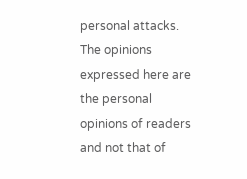personal attacks. The opinions expressed here are the personal opinions of readers and not that of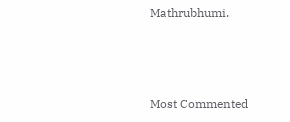Mathrubhumi.



Most Commented